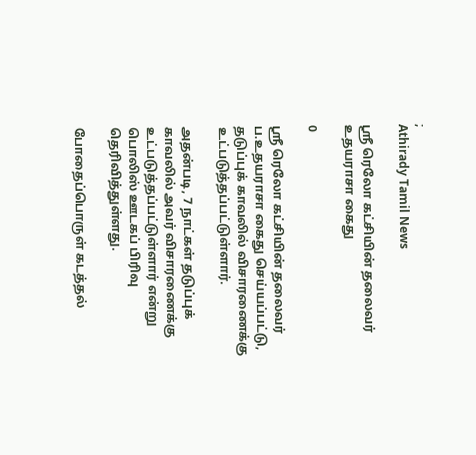;
Athirady Tamil News

ஸ்ரீ ரெலோ கட்சியின் தலைவர் உதயராசா கைது

0

ஸ்ரீ ரெலோ கட்சியின் தலைவர் ப.உதயராசா கைது செய்யப்பட்டு, தடுப்புக் காவலில் விசாரணைக்கு உட்படுத்தப்பட்டுள்ளார்.

அதன்படி, 7 நாட்கள் தடுப்புக் காவலில் அவர் விசாரணைக்கு உட்படுத்தப்பட்டுள்ளார் என்று பொலிஸ் ஊடகப் பிரிவு தெரிவித்துள்ளது.

போதைப்பொருள் கடத்தல்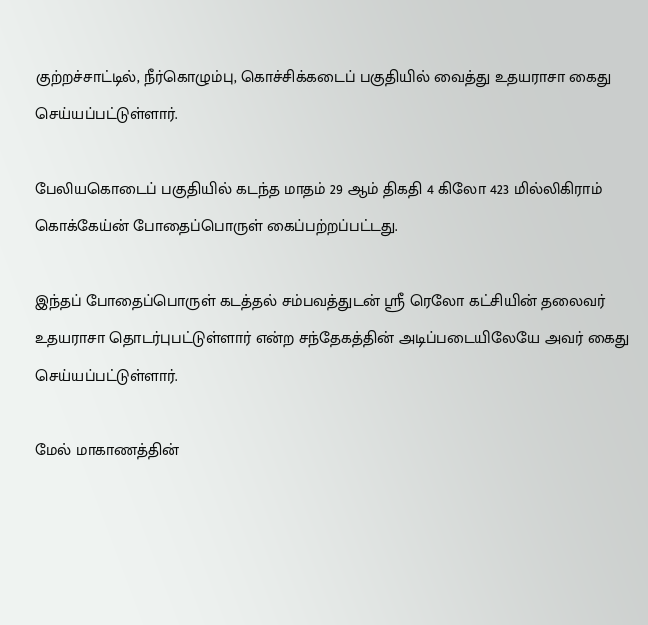குற்றச்சாட்டில், நீர்கொழும்பு, கொச்சிக்கடைப் பகுதியில் வைத்து உதயராசா கைது செய்யப்பட்டுள்ளார்.

பேலியகொடைப் பகுதியில் கடந்த மாதம் 29 ஆம் திகதி 4 கிலோ 423 மில்லிகிராம் கொக்கேய்ன் போதைப்பொருள் கைப்பற்றப்பட்டது.

இந்தப் போதைப்பொருள் கடத்தல் சம்பவத்துடன் ஸ்ரீ ரெலோ கட்சியின் தலைவர் உதயராசா தொடர்புபட்டுள்ளார் என்ற சந்தேகத்தின் அடிப்படையிலேயே அவர் கைது செய்யப்பட்டுள்ளார்.

மேல் மாகாணத்தின்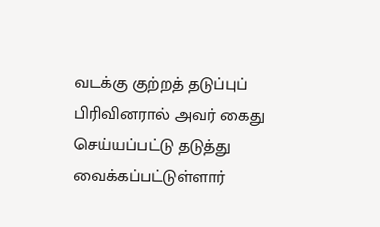வடக்கு குற்றத் தடுப்புப் பிரிவினரால் அவர் கைது செய்யப்பட்டு தடுத்து வைக்கப்பட்டுள்ளார்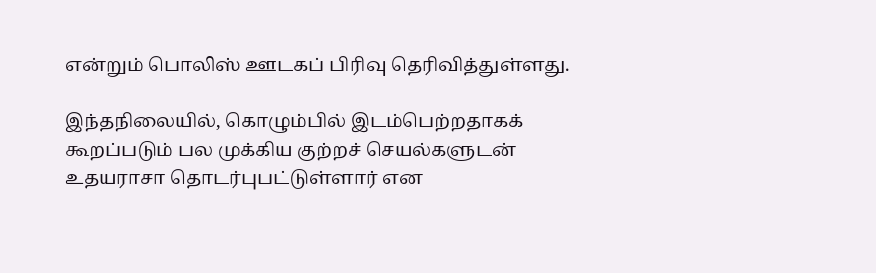என்றும் பொலிஸ் ஊடகப் பிரிவு தெரிவித்துள்ளது.

இந்தநிலையில், கொழும்பில் இடம்பெற்றதாகக் கூறப்படும் பல முக்கிய குற்றச் செயல்களுடன் உதயராசா தொடர்புபட்டுள்ளார் என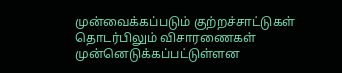முன்வைக்கப்படும் குற்றச்சாட்டுகள் தொடர்பிலும் விசாரணைகள் முன்னெடுக்கப்பட்டுள்ளன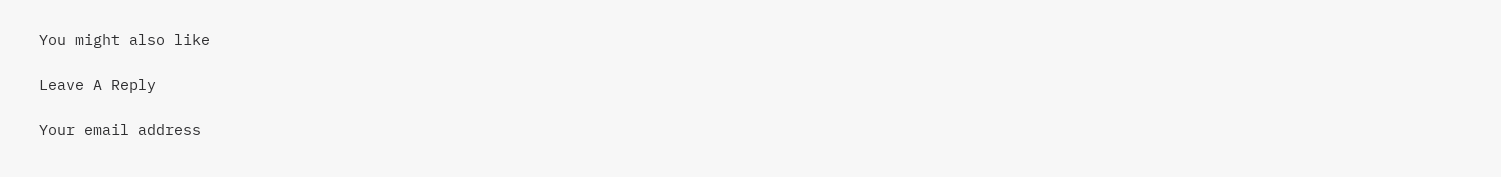You might also like

Leave A Reply

Your email address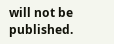will not be published.